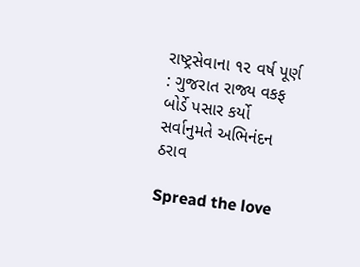રાષ્ટ્રસેવાના ૧૨ વર્ષ પૂર્ણ : ગુજરાત રાજ્ય વકફ બોર્ડે પસાર કર્યો સર્વાનુમતે અભિનંદન ઠરાવ

Spread the love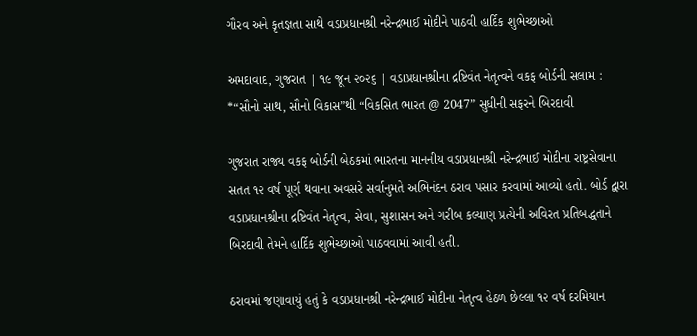ગૌરવ અને કૃતજ્ઞતા સાથે વડાપ્રધાનશ્રી નરેન્દ્રભાઈ મોદીને પાઠવી હાર્દિક શુભેચ્છાઓ

અમદાવાદ, ગુજરાત | ૧૯ જૂન ૨૦૨૬ | વડાપ્રધાનશ્રીના દ્રષ્ટિવંત નેતૃત્વને વકફ બોર્ડની સલામ : *“સૌનો સાથ, સૌનો વિકાસ”થી “વિકસિત ભારત @ 2047” સુધીની સફરને બિરદાવી

ગુજરાત રાજ્ય વકફ બોર્ડની બેઠકમાં ભારતના માનનીય વડાપ્રધાનશ્રી નરેન્દ્રભાઈ મોદીના રાષ્ટ્રસેવાના સતત ૧૨ વર્ષ પૂર્ણ થવાના અવસરે સર્વાનુમતે અભિનંદન ઠરાવ પસાર કરવામાં આવ્યો હતો. બોર્ડ દ્વારા વડાપ્રધાનશ્રીના દ્રષ્ટિવંત નેતૃત્વ, સેવા, સુશાસન અને ગરીબ કલ્યાણ પ્રત્યેની અવિરત પ્રતિબદ્ધતાને બિરદાવી તેમને હાર્દિક શુભેચ્છાઓ પાઠવવામાં આવી હતી.

ઠરાવમાં જણાવાયું હતું કે વડાપ્રધાનશ્રી નરેન્દ્રભાઈ મોદીના નેતૃત્વ હેઠળ છેલ્લા ૧૨ વર્ષ દરમિયાન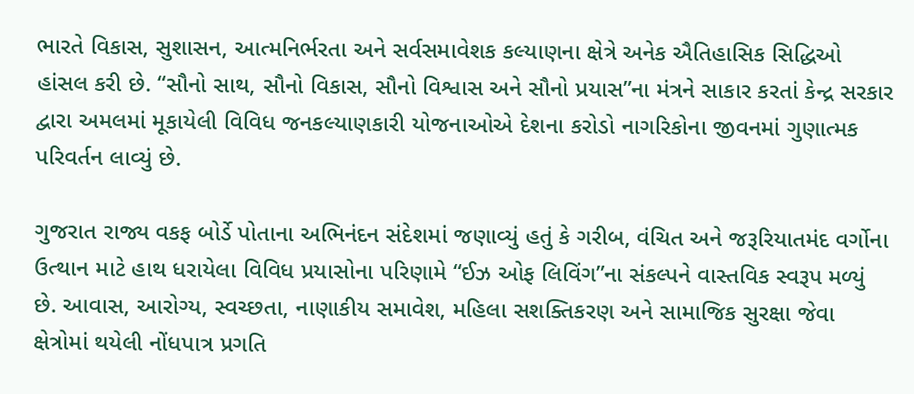ભારતે વિકાસ, સુશાસન, આત્મનિર્ભરતા અને સર્વસમાવેશક કલ્યાણના ક્ષેત્રે અનેક ઐતિહાસિક સિદ્ધિઓ હાંસલ કરી છે. “સૌનો સાથ, સૌનો વિકાસ, સૌનો વિશ્વાસ અને સૌનો પ્રયાસ”ના મંત્રને સાકાર કરતાં કેન્દ્ર સરકાર દ્વારા અમલમાં મૂકાયેલી વિવિધ જનકલ્યાણકારી યોજનાઓએ દેશના કરોડો નાગરિકોના જીવનમાં ગુણાત્મક પરિવર્તન લાવ્યું છે.

ગુજરાત રાજ્ય વકફ બોર્ડે પોતાના અભિનંદન સંદેશમાં જણાવ્યું હતું કે ગરીબ, વંચિત અને જરૂરિયાતમંદ વર્ગોના ઉત્થાન માટે હાથ ધરાયેલા વિવિધ પ્રયાસોના પરિણામે “ઈઝ ઓફ લિવિંગ”ના સંકલ્પને વાસ્તવિક સ્વરૂપ મળ્યું છે. આવાસ, આરોગ્ય, સ્વચ્છતા, નાણાકીય સમાવેશ, મહિલા સશક્તિકરણ અને સામાજિક સુરક્ષા જેવા ક્ષેત્રોમાં થયેલી નોંધપાત્ર પ્રગતિ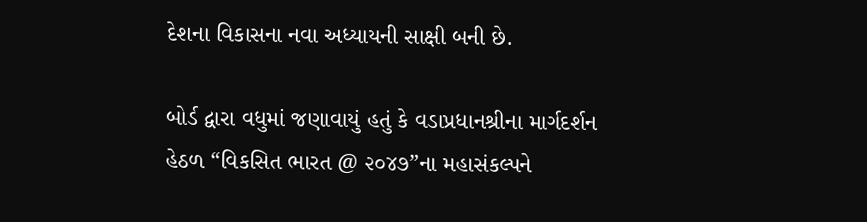દેશના વિકાસના નવા અધ્યાયની સાક્ષી બની છે.

બોર્ડ દ્વારા વધુમાં જણાવાયું હતું કે વડાપ્રધાનશ્રીના માર્ગદર્શન હેઠળ “વિકસિત ભારત @ ૨૦૪૭”ના મહાસંકલ્પને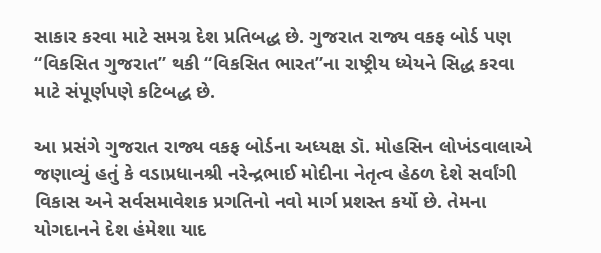સાકાર કરવા માટે સમગ્ર દેશ પ્રતિબદ્ધ છે. ગુજરાત રાજ્ય વકફ બોર્ડ પણ “વિકસિત ગુજરાત” થકી “વિકસિત ભારત”ના રાષ્ટ્રીય ધ્યેયને સિદ્ધ કરવા માટે સંપૂર્ણપણે કટિબદ્ધ છે.

આ પ્રસંગે ગુજરાત રાજ્ય વકફ બોર્ડના અધ્યક્ષ ડૉ. મોહસિન લોખંડવાલાએ જણાવ્યું હતું કે વડાપ્રધાનશ્રી નરેન્દ્રભાઈ મોદીના નેતૃત્વ હેઠળ દેશે સર્વાંગી વિકાસ અને સર્વસમાવેશક પ્રગતિનો નવો માર્ગ પ્રશસ્ત કર્યો છે. તેમના યોગદાનને દેશ હંમેશા યાદ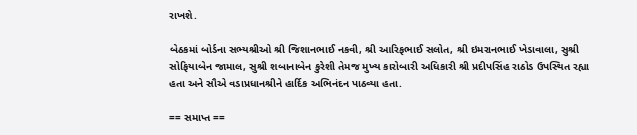રાખશે.

બેઠકમાં બોર્ડના સભ્યશ્રીઓ શ્રી જિશાનભાઈ નકવી, શ્રી આરિફભાઈ સલોત, શ્રી ઇમરાનભાઈ ખેડાવાલા, સુશ્રી સોફિયાબેન જામાલ, સુશ્રી શબાનાબેન કુરેશી તેમજ મુખ્ય કારોબારી અધિકારી શ્રી પ્રદીપસિંહ રાઠોડ ઉપસ્થિત રહ્યા હતા અને સૌએ વડાપ્રધાનશ્રીને હાર્દિક અભિનંદન પાઠવ્યા હતા.

== સમાપ્ત ==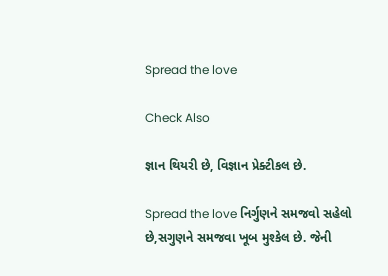Spread the love

Check Also

જ્ઞાન થિયરી છે, વિજ્ઞાન પ્રેક્ટીકલ છે.

Spread the love નિર્ગુણને સમજવો સહેલો છે,સગુણને સમજવા ખૂબ મુશ્કેલ છે. જેની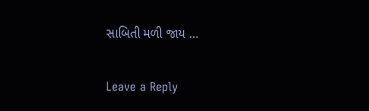સાબિતી મળી જાય …

Leave a Reply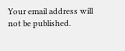Your email address will not be published.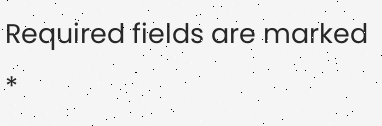Required fields are marked *